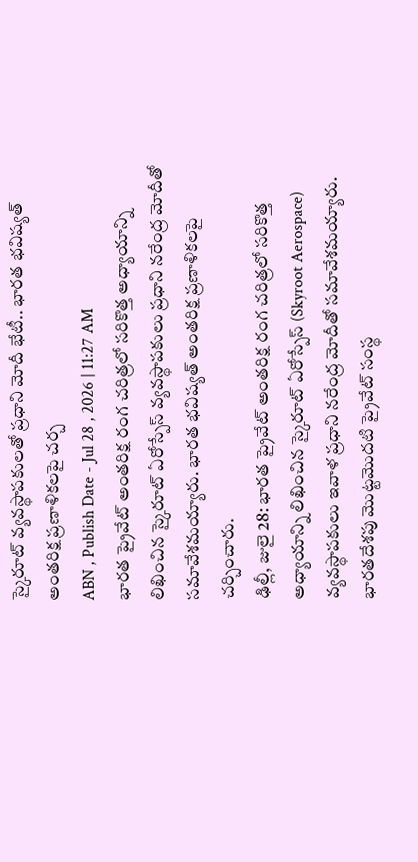స్కైరూట్ వ్యవస్థాపకులతో ప్రధాని మోదీ భేటీ.. భారత భవిష్యత్ అంతరిక్ష ప్రణాళికలపై చర్చ
ABN , Publish Date - Jul 28 , 2026 | 11:27 AM
భారత ప్రైవేట్ అంతరిక్ష రంగ చరిత్రలో సరికొత్త అధ్యాయాన్ని లిఖించిన స్కైరూట్ ఏరోస్పేస్ వ్యవస్థాపకులు ప్రధాని నరేంద్ర మోదీతో సమావేశమయ్యారు. భారత భవిష్యత్ అంతరిక్ష ప్రణాళికలపై చర్చించారు.
ఢిల్లీ, జులై 28: భారత ప్రైవేట్ అంతరిక్ష రంగ చరిత్రలో సరికొత్త అధ్యాయాన్ని లిఖించిన స్కైరూట్ ఏరోస్పేస్ (Skyroot Aerospace) వ్యవస్థాపకులు ఇవాళ ప్రధాని నరేంద్ర మోదీతో సమావేశమయ్యారు. భారతదేశపు మొట్టమొదటి ప్రైవేట్ సంస్థ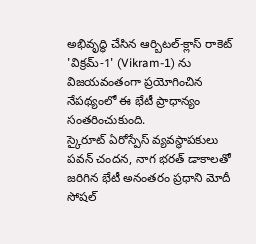అభివృద్ధి చేసిన ఆర్బిటల్-క్లాస్ రాకెట్ 'విక్రమ్-1' (Vikram-1) ను విజయవంతంగా ప్రయోగించిన నేపథ్యంలో ఈ భేటీ ప్రాధాన్యం సంతరించుకుంది.
స్కైరూట్ ఏరోస్పేస్ వ్యవస్థాపకులు పవన్ చందన, నాగ భరత్ డాకాలతో జరిగిన భేటీ అనంతరం ప్రధాని మోదీ సోషల్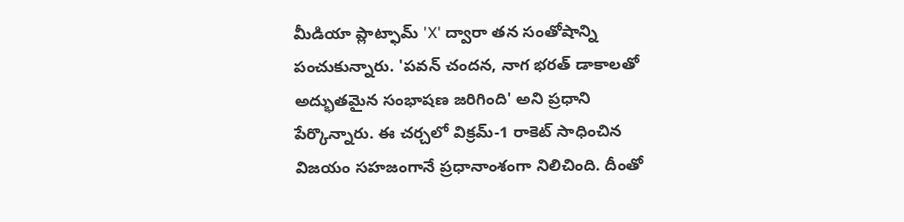మీడియా ప్లాట్ఫామ్ 'X' ద్వారా తన సంతోషాన్ని పంచుకున్నారు. 'పవన్ చందన, నాగ భరత్ డాకాలతో అద్భుతమైన సంభాషణ జరిగింది' అని ప్రధాని పేర్కొన్నారు. ఈ చర్చలో విక్రమ్-1 రాకెట్ సాధించిన విజయం సహజంగానే ప్రధానాంశంగా నిలిచింది. దీంతో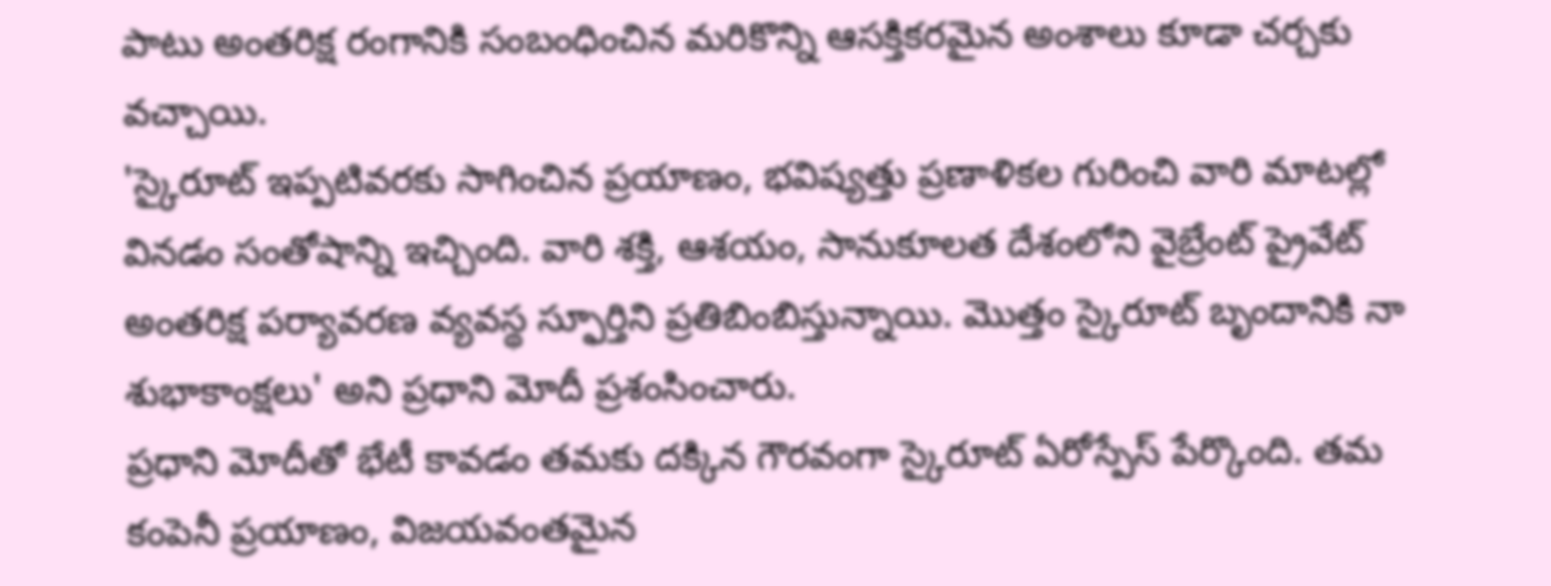పాటు అంతరిక్ష రంగానికి సంబంధించిన మరికొన్ని ఆసక్తికరమైన అంశాలు కూడా చర్చకు వచ్చాయి.
'స్కైరూట్ ఇప్పటివరకు సాగించిన ప్రయాణం, భవిష్యత్తు ప్రణాళికల గురించి వారి మాటల్లో వినడం సంతోషాన్ని ఇచ్చింది. వారి శక్తి, ఆశయం, సానుకూలత దేశంలోని వైబ్రేంట్ ప్రైవేట్ అంతరిక్ష పర్యావరణ వ్యవస్థ స్ఫూర్తిని ప్రతిబింబిస్తున్నాయి. మొత్తం స్కైరూట్ బృందానికి నా శుభాకాంక్షలు' అని ప్రధాని మోదీ ప్రశంసించారు.
ప్రధాని మోదీతో భేటీ కావడం తమకు దక్కిన గౌరవంగా స్కైరూట్ ఏరోస్పేస్ పేర్కొంది. తమ కంపెనీ ప్రయాణం, విజయవంతమైన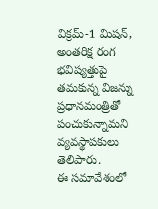విక్రమ్-1 మిషన్, అంతరిక్ష రంగ భవిష్యత్తుపై తమకున్న విజన్ను ప్రధానమంత్రితో పంచుకున్నామని వ్యవస్థాపకులు తెలిపారు.
ఈ సమావేశంలో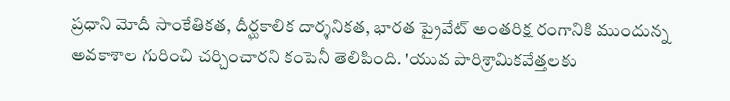ప్రధాని మోదీ సాంకేతికత, దీర్ఘకాలిక దార్శనికత, భారత ప్రైవేట్ అంతరిక్ష రంగానికి ముందున్న అవకాశాల గురించి చర్చించారని కంపెనీ తెలిపింది. 'యువ పారిశ్రామికవేత్తలకు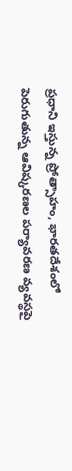ప్రధాని ఇస్తున్న ప్రోత్సాహం, భారతదేశంలో పెరుగుతున్న ఆవిష్కరణల పర్యావరణ వ్యవస్థపై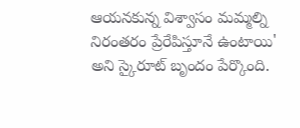ఆయనకున్న విశ్వాసం మమ్మల్ని నిరంతరం ప్రేరేపిస్తూనే ఉంటాయి' అని స్కైరూట్ బృందం పేర్కొంది.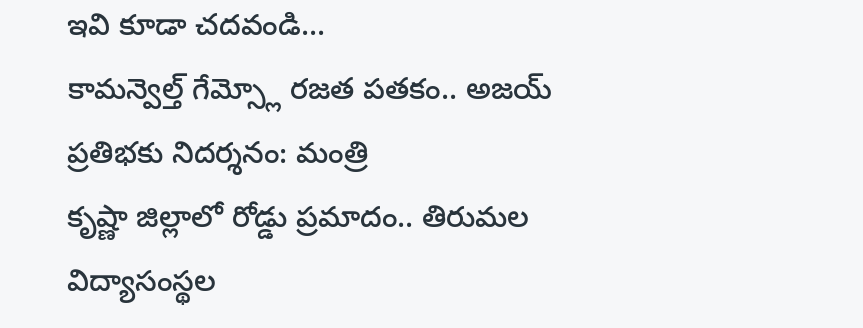ఇవి కూడా చదవండి...
కామన్వెల్త్ గేమ్స్లో రజత పతకం.. అజయ్ ప్రతిభకు నిదర్శనం: మంత్రి
కృష్ణా జిల్లాలో రోడ్డు ప్రమాదం.. తిరుమల విద్యాసంస్థల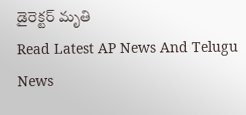డైరెక్టర్ మృతి
Read Latest AP News And Telugu News